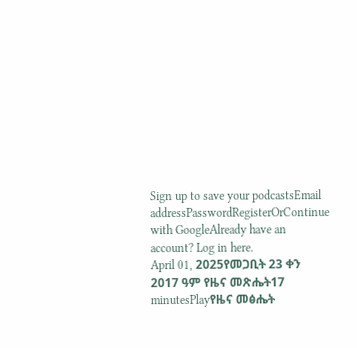Sign up to save your podcastsEmail addressPasswordRegisterOrContinue with GoogleAlready have an account? Log in here.
April 01, 2025የመጋቢት 23 ቀን 2017 ዓም የዜና መጽሔት17 minutesPlayየዜና መፅሔት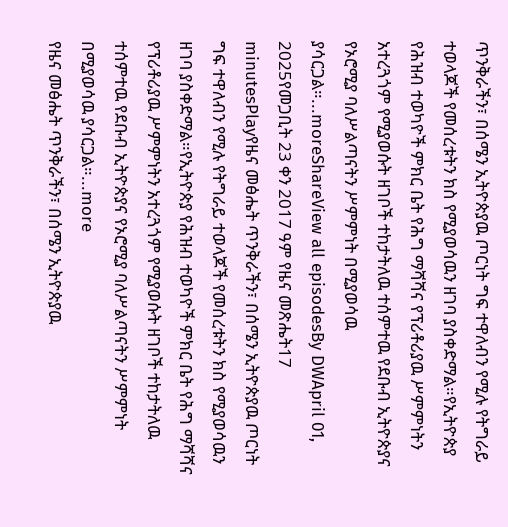ጥንቅራችን፣ በሰሜን ኢትዮጵያዉ ጦርነት ግፍ ተዋለብን የሚሉ የትግራይ ተወላጆች የመሰረቱትን ክስ የሚያወሳዉን ዘገባ ያስቀድማል።የኢትዮጵያ የሕዝብ ተወካዮች ምክር ቤት የሕግ ማሻሻና የፕሪቶሪያዉ ሥምምነትን አተረጓጎም የሚያወሱት ዘገቦች ተከታትለዉ ተሰምተዉ የደቡብ ኢትዮጵያና የኦሮሚያ ባለሥልጣናትን ሥምምነት በሚያወሳዉ ያሳርጋል።...moreShareView all episodesBy DWApril 01, 2025የመጋቢት 23 ቀን 2017 ዓም የዜና መጽሔት17 minutesPlayየዜና መፅሔት ጥንቅራችን፣ በሰሜን ኢትዮጵያዉ ጦርነት ግፍ ተዋለብን የሚሉ የትግራይ ተወላጆች የመሰረቱትን ክስ የሚያወሳዉን ዘገባ ያስቀድማል።የኢትዮጵያ የሕዝብ ተወካዮች ምክር ቤት የሕግ ማሻሻና የፕሪቶሪያዉ ሥምምነትን አተረጓጎም የሚያወሱት ዘገቦች ተከታትለዉ ተሰምተዉ የደቡብ ኢትዮጵያና የኦሮሚያ ባለሥልጣናትን ሥምምነት በሚያወሳዉ ያሳርጋል።...more
የዜና መፅሔት ጥንቅራችን፣ በሰሜን ኢትዮጵያዉ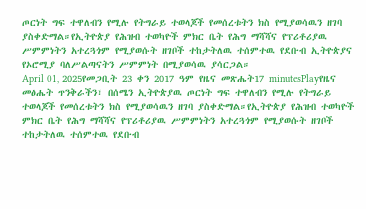ጦርነት ግፍ ተዋለብን የሚሉ የትግራይ ተወላጆች የመሰረቱትን ክስ የሚያወሳዉን ዘገባ ያስቀድማል።የኢትዮጵያ የሕዝብ ተወካዮች ምክር ቤት የሕግ ማሻሻና የፕሪቶሪያዉ ሥምምነትን አተረጓጎም የሚያወሱት ዘገቦች ተከታትለዉ ተሰምተዉ የደቡብ ኢትዮጵያና የኦሮሚያ ባለሥልጣናትን ሥምምነት በሚያወሳዉ ያሳርጋል።
April 01, 2025የመጋቢት 23 ቀን 2017 ዓም የዜና መጽሔት17 minutesPlayየዜና መፅሔት ጥንቅራችን፣ በሰሜን ኢትዮጵያዉ ጦርነት ግፍ ተዋለብን የሚሉ የትግራይ ተወላጆች የመሰረቱትን ክስ የሚያወሳዉን ዘገባ ያስቀድማል።የኢትዮጵያ የሕዝብ ተወካዮች ምክር ቤት የሕግ ማሻሻና የፕሪቶሪያዉ ሥምምነትን አተረጓጎም የሚያወሱት ዘገቦች ተከታትለዉ ተሰምተዉ የደቡብ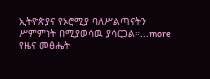ኢትዮጵያና የኦሮሚያ ባለሥልጣናትን ሥምምነት በሚያወሳዉ ያሳርጋል።...more
የዜና መፅሔት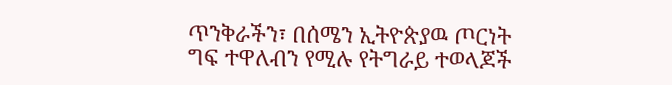ጥንቅራችን፣ በሰሜን ኢትዮጵያዉ ጦርነት ግፍ ተዋለብን የሚሉ የትግራይ ተወላጆች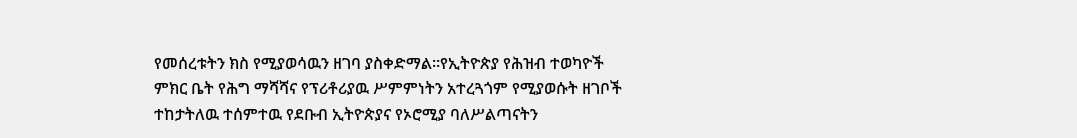የመሰረቱትን ክስ የሚያወሳዉን ዘገባ ያስቀድማል።የኢትዮጵያ የሕዝብ ተወካዮች ምክር ቤት የሕግ ማሻሻና የፕሪቶሪያዉ ሥምምነትን አተረጓጎም የሚያወሱት ዘገቦች ተከታትለዉ ተሰምተዉ የደቡብ ኢትዮጵያና የኦሮሚያ ባለሥልጣናትን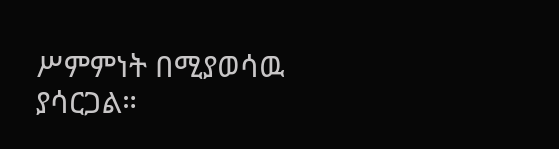ሥምምነት በሚያወሳዉ ያሳርጋል።